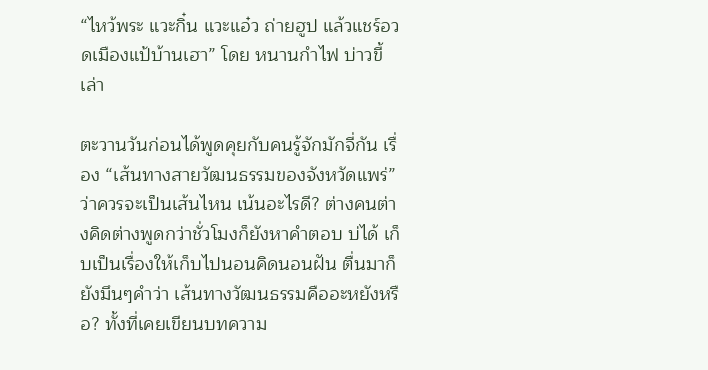“ไหว้พระ แวะกิ๋น แวะแอ๋ว ถ่ายฮูป แล้วแชร์อวดเมืองแป้บ้านเฮา” โดย หนานกำไฟ บ่าวขี้เล่า

ตะวานวันก่อนได้พูดคุยกับคนรู้จักมักจี่กัน เรื่อง “เส้นทางสายวัฒนธรรมของจังหวัดแพร่” ว่าควรจะเป็นเส้นไหน เน้นอะไรดี? ต่างคนต่างคิดต่างพูดกว่าชั่วโมงก็ยังหาคำตอบ บ่ได้ เก็บเป็นเรื่องให้เก็บไปนอนคิดนอนฝัน ตื่นมาก็ยังมึนๆคำว่า เส้นทางวัฒนธรรมคืออะหยังหรือ? ทั้งที่เคยเขียนบทความ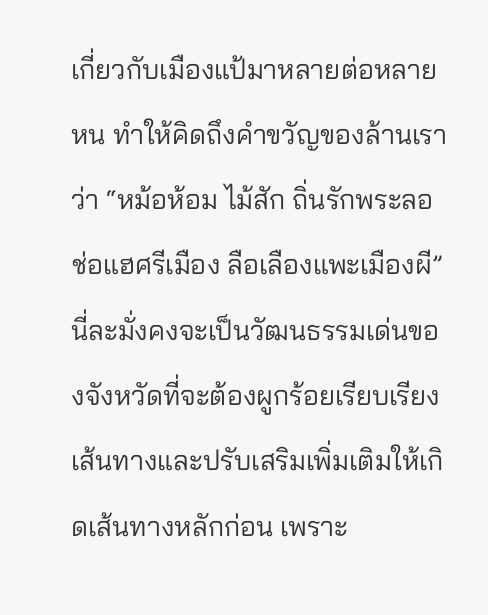เกี่ยวกับเมืองแป้มาหลายต่อหลายหน ทำให้คิดถึงคำขวัญของล้านเราว่า “หม้อห้อม ไม้สัก ถิ่นรักพระลอ ช่อแฮศรีเมือง ลือเลืองแพะเมืองผี” นี่ละมั่งคงจะเป็นวัฒนธรรมเด่นของจังหวัดที่จะต้องผูกร้อยเรียบเรียงเส้นทางและปรับเสริมเพิ่มเติมให้เกิดเส้นทางหลักก่อน เพราะ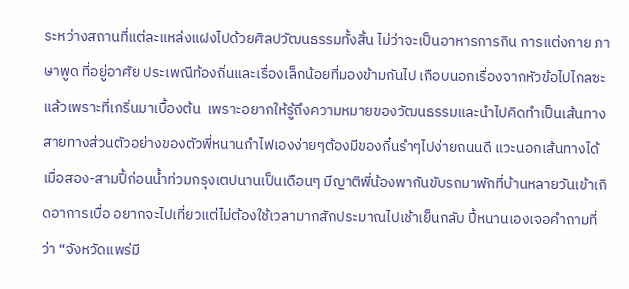ระหว่างสถานที่แต่ละแหล่งแฝงไปด้วยศิลปวัฒนธรรมทั้งสิ้น ไม่ว่าจะเป็นอาหารการกิน การแต่งกาย ภาษาพูด ที่อยู่อาศัย ประเพณีท้องถิ่นและเรื่องเล็กน้อยที่มองข้ามกันไป เกือบนอกเรื่องจากหัวข้อไปไกลซะแล้วเพราะที่เกริ่นมาเบื้องต้น  เพราะอยากให้รู้ถึงความหมายของวัฒนธรรมและนำไปคิดทำเป็นเส้นทางสายทางส่วนตัวอย่างของตัวพี่หนานกำไฟเองง่ายๆต้องมีของกิ๋นรำๆไปง่ายถนนดี แวะนอกเส้นทางได้  เมื่อสอง-สามปี้ก่อนน้ำท่วมกรุงเตปนานเป็นเดือนๆ มีญาติพี่น้องพากันขับรถมาพักที่บ้านหลายวันเข้าเกิดอาการเบื่อ อยากจะไปเที่ยวแต่ไม่ต้องใช้เวลามากสักประมาณไปเช้าเย็นกลับ ปี้หนานเองเจอคำถามที่ว่า “จังหวัดแพร่มี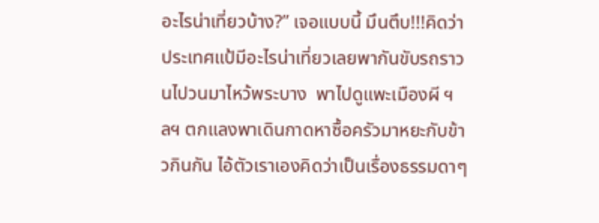อะไรน่าเที่ยวบ้าง?” เจอแบบนี้ มึนตึบ!!!คิดว่าประเทศแป้มีอะไรน่าเที่ยวเลยพากันขับรถราวนไปวนมาไหว้พระบาง  พาไปดูแพะเมืองผี ฯลฯ ตกแลงพาเดินกาดหาซื้อครัวมาหยะกับข้าวกินกัน ไอ้ตัวเราเองคิดว่าเป็นเรื่องธรรมดาๆ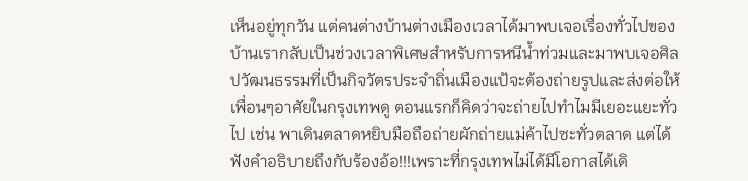เห็นอยู่ทุกวัน แต่คนต่างบ้านต่างเมืองเวลาได้มาพบเจอเรื่องทั่วไปของบ้านเรากลับเป็นช่วงเวลาพิเศษสำหรับการหนีน้ำท่วมและมาพบเจอศิลปวัฒนธรรมที่เป็นกิจวัตรประจำถิ่นเมืองแป้จะต้องถ่ายรูปและส่งต่อให้เพื่อนๆอาศัยในกรุงเทพดู ตอนแรกก็คิดว่าจะถ่ายไปทำไมมีเยอะแยะทั่วไป เช่น พาเดินตลาดหยิบมือถือถ่ายผักถ่ายแม่ค้าไปซะทั่วตลาด แต่ได้ฟังคำอธิบายถึงกับร้องอ้อ!!!เพราะที่กรุงเทพไม่ได้มีโอกาสได้เดิ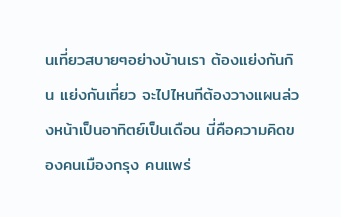นเที่ยวสบายๆอย่างบ้านเรา ต้องแย่งกันกิน แย่งกันเที่ยว จะไปไหนทีต้องวางแผนล่วงหน้าเป็นอาทิตย์เป็นเดือน นี่คือความคิดของคนเมืองกรุง คนแพร่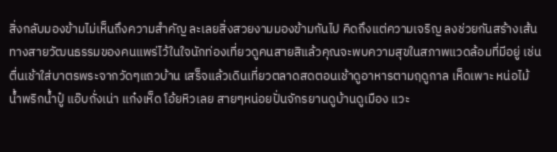สิ่งกลับมองข้ามไม่เห็นถึงความสำคัญ ละเลยสิ่งสวยงามมองข้ามกันไป คิดถึงแต่ความเจริญ ลงช่วยกันสร้างเส้นทางสายวัฒนธรรมของคนแพร่ไว้ในใจนักท่องเที่ยวดูคนสายสิแล้วคุณจะพบความสุขในสภาพแวดล้อมที่มีอยู่ เช่น  ตื่นเช้าใส่บาตรพระจากวัดๆแถวบ้าน เสร็จแล้วเดินเที่ยวตลาดสดตอนเช้าดูอาหารตามฤดูกาล เห็ดเพาะ หน่อไม้ น้ำพริกน้ำปู๋ แอ๊บถั่งเน่า แก๋งเห็ด โอ้ยหิวเลย สายๆหน่อยปั่นจักรยานดูบ้านดูเมือง แวะ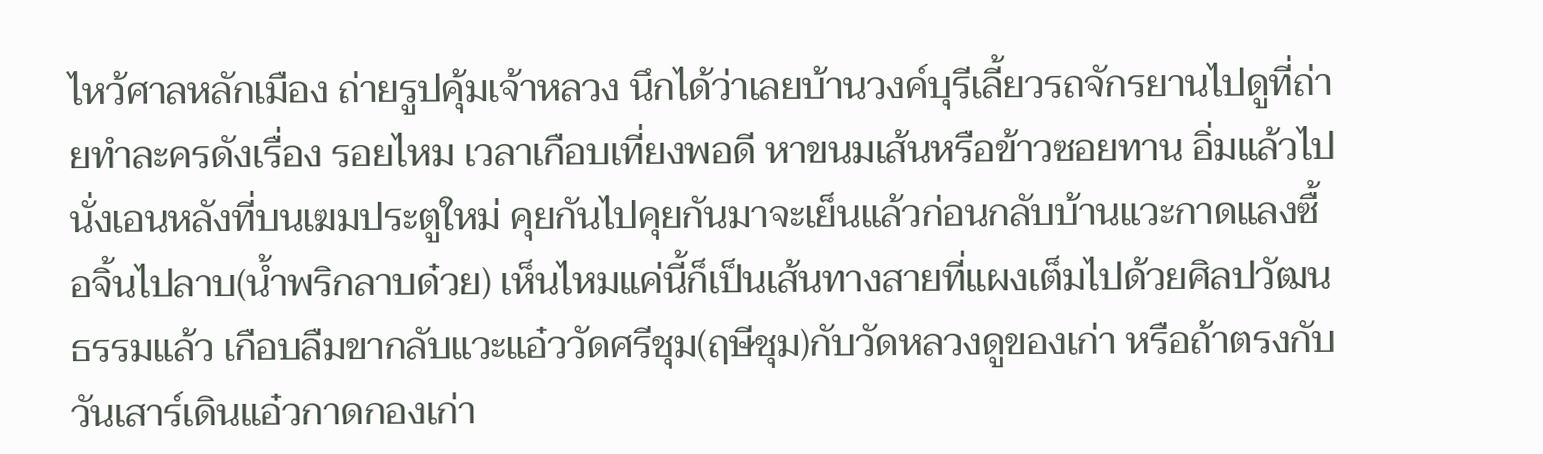ไหว้ศาลหลักเมือง ถ่ายรูปคุ้มเจ้าหลวง นึกได้ว่าเลยบ้านวงค์บุรีเลี้ยวรถจักรยานไปดูที่ถ่ายทำละครดังเรื่อง รอยไหม เวลาเกือบเที่ยงพอดี หาขนมเส้นหรือข้าวซอยทาน อิ่มแล้วไปนั่งเอนหลังที่บนเฆมประตูใหม่ คุยกันไปคุยกันมาจะเย็นแล้วก่อนกลับบ้านแวะกาดแลงซื้อจิ้นไปลาบ(น้ำพริกลาบด๋วย) เห็นไหมแค่นี้ก็เป็นเส้นทางสายที่แผงเต็มไปด้วยศิลปวัฒนธรรมแล้ว เกือบลืมขากลับแวะแอ๋ววัดศรีชุม(ฤษีชุม)กับวัดหลวงดูของเก่า หรือถ้าตรงกับวันเสาร์เดินแอ๋วกาดกองเก่า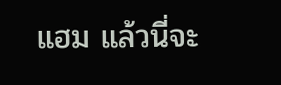แฮม แล้วนี่จะ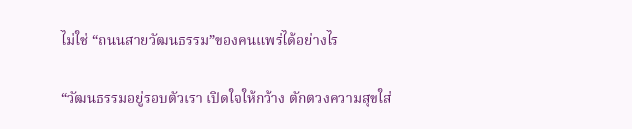ไม่ใช่ “ถนนสายวัฒนธรรม”ของคนแพร่ได้อย่างไร

“วัฒนธรรมอยู่รอบตัวเรา เปิดใจให้กว้าง ตักตวงความสุขใส่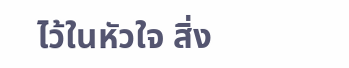ไว้ในหัวใจ สิ่ง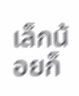เล็กน้อยก็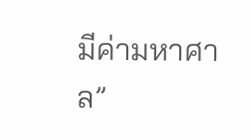มีค่ามหาศาล”